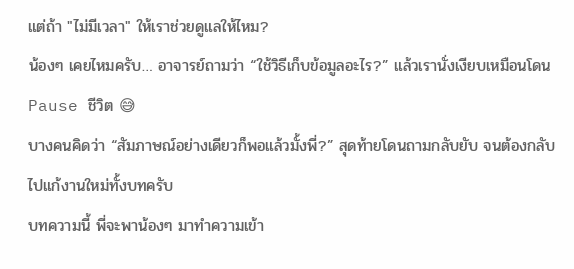แต่ถ้า "ไม่มีเวลา" ให้เราช่วยดูแลให้ไหม?
น้องๆ เคยไหมครับ… อาจารย์ถามว่า “ใช้วิธีเก็บข้อมูลอะไร?” แล้วเรานั่งเงียบเหมือนโดน Pause ชีวิต 😅
บางคนคิดว่า “สัมภาษณ์อย่างเดียวก็พอแล้วมั้งพี่?” สุดท้ายโดนถามกลับยับ จนต้องกลับไปแก้งานใหม่ทั้งบทครับ
บทความนี้ พี่จะพาน้องๆ มาทำความเข้า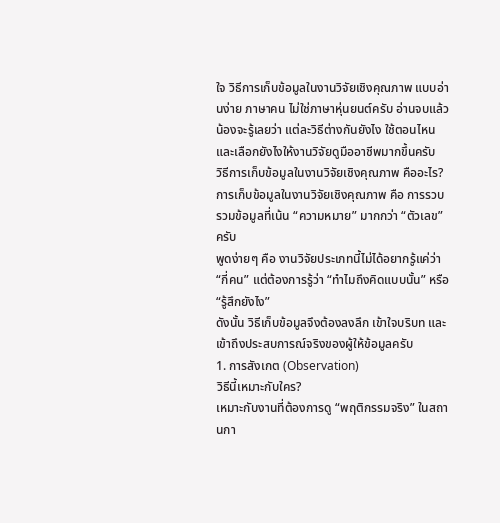ใจ วิธีการเก็บข้อมูลในงานวิจัยเชิงคุณภาพ แบบอ่านง่าย ภาษาคน ไม่ใช่ภาษาหุ่นยนต์ครับ อ่านจบแล้วน้องจะรู้เลยว่า แต่ละวิธีต่างกันยังไง ใช้ตอนไหน และเลือกยังไงให้งานวิจัยดูมืออาชีพมากขึ้นครับ
วิธีการเก็บข้อมูลในงานวิจัยเชิงคุณภาพ คืออะไร?
การเก็บข้อมูลในงานวิจัยเชิงคุณภาพ คือ การรวบรวมข้อมูลที่เน้น “ความหมาย” มากกว่า “ตัวเลข” ครับ
พูดง่ายๆ คือ งานวิจัยประเภทนี้ไม่ได้อยากรู้แค่ว่า “กี่คน” แต่ต้องการรู้ว่า “ทำไมถึงคิดแบบนั้น” หรือ “รู้สึกยังไง”
ดังนั้น วิธีเก็บข้อมูลจึงต้องลงลึก เข้าใจบริบท และเข้าถึงประสบการณ์จริงของผู้ให้ข้อมูลครับ
1. การสังเกต (Observation)
วิธีนี้เหมาะกับใคร?
เหมาะกับงานที่ต้องการดู “พฤติกรรมจริง” ในสถานกา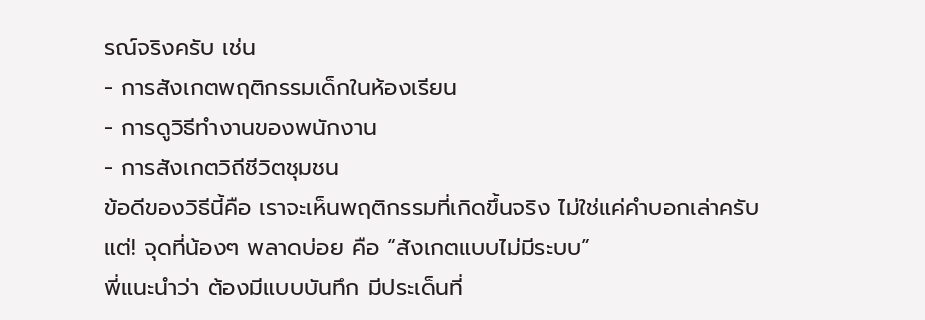รณ์จริงครับ เช่น
- การสังเกตพฤติกรรมเด็กในห้องเรียน
- การดูวิธีทำงานของพนักงาน
- การสังเกตวิถีชีวิตชุมชน
ข้อดีของวิธีนี้คือ เราจะเห็นพฤติกรรมที่เกิดขึ้นจริง ไม่ใช่แค่คำบอกเล่าครับ
แต่! จุดที่น้องๆ พลาดบ่อย คือ “สังเกตแบบไม่มีระบบ”
พี่แนะนำว่า ต้องมีแบบบันทึก มีประเด็นที่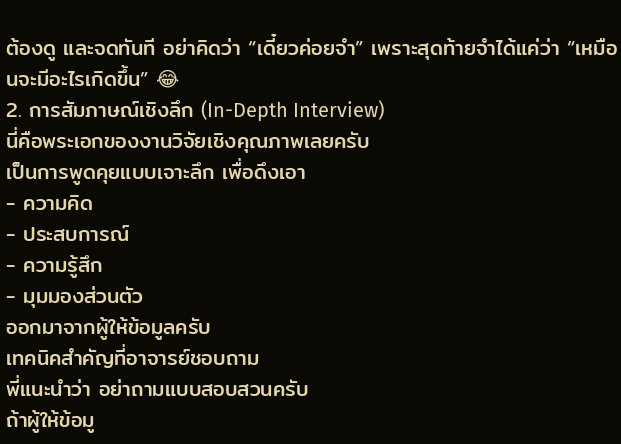ต้องดู และจดทันที อย่าคิดว่า “เดี๋ยวค่อยจำ” เพราะสุดท้ายจำได้แค่ว่า “เหมือนจะมีอะไรเกิดขึ้น” 😂
2. การสัมภาษณ์เชิงลึก (In-Depth Interview)
นี่คือพระเอกของงานวิจัยเชิงคุณภาพเลยครับ
เป็นการพูดคุยแบบเจาะลึก เพื่อดึงเอา
- ความคิด
- ประสบการณ์
- ความรู้สึก
- มุมมองส่วนตัว
ออกมาจากผู้ให้ข้อมูลครับ
เทคนิคสำคัญที่อาจารย์ชอบถาม
พี่แนะนำว่า อย่าถามแบบสอบสวนครับ
ถ้าผู้ให้ข้อมู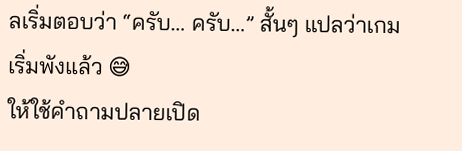ลเริ่มตอบว่า “ครับ… ครับ…” สั้นๆ แปลว่าเกมเริ่มพังแล้ว 😅
ให้ใช้คำถามปลายเปิด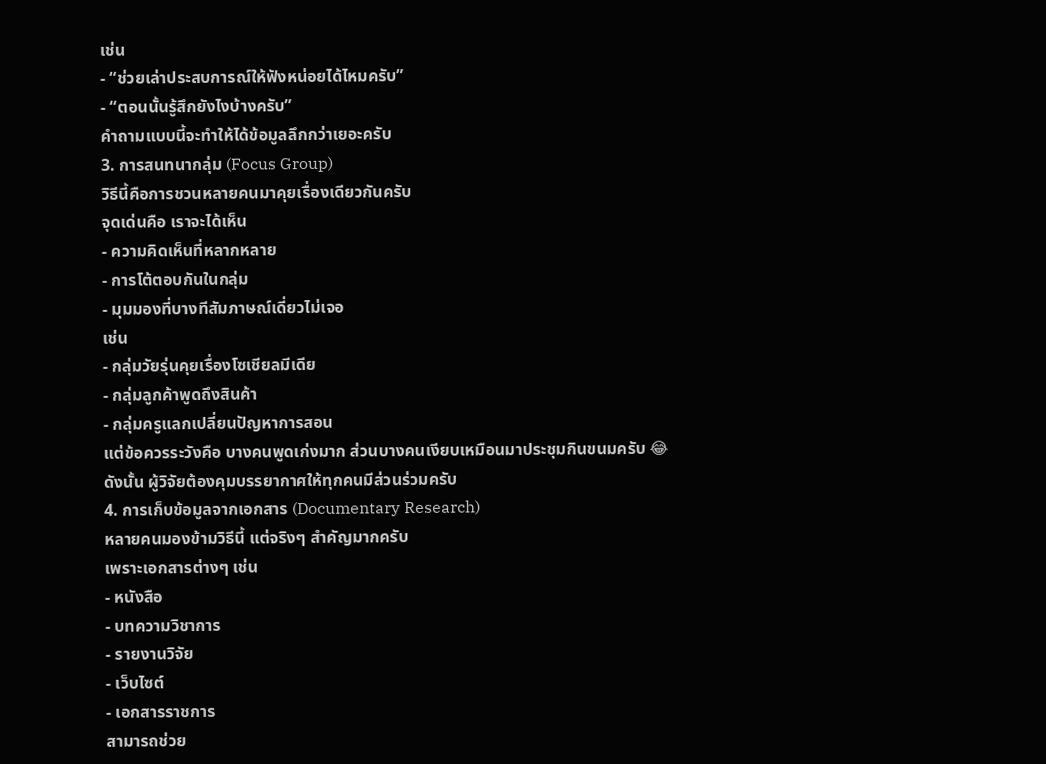เช่น
- “ช่วยเล่าประสบการณ์ให้ฟังหน่อยได้ไหมครับ”
- “ตอนนั้นรู้สึกยังไงบ้างครับ”
คำถามแบบนี้จะทำให้ได้ข้อมูลลึกกว่าเยอะครับ
3. การสนทนากลุ่ม (Focus Group)
วิธีนี้คือการชวนหลายคนมาคุยเรื่องเดียวกันครับ
จุดเด่นคือ เราจะได้เห็น
- ความคิดเห็นที่หลากหลาย
- การโต้ตอบกันในกลุ่ม
- มุมมองที่บางทีสัมภาษณ์เดี่ยวไม่เจอ
เช่น
- กลุ่มวัยรุ่นคุยเรื่องโซเชียลมีเดีย
- กลุ่มลูกค้าพูดถึงสินค้า
- กลุ่มครูแลกเปลี่ยนปัญหาการสอน
แต่ข้อควรระวังคือ บางคนพูดเก่งมาก ส่วนบางคนเงียบเหมือนมาประชุมกินขนมครับ 😂
ดังนั้น ผู้วิจัยต้องคุมบรรยากาศให้ทุกคนมีส่วนร่วมครับ
4. การเก็บข้อมูลจากเอกสาร (Documentary Research)
หลายคนมองข้ามวิธีนี้ แต่จริงๆ สำคัญมากครับ
เพราะเอกสารต่างๆ เช่น
- หนังสือ
- บทความวิชาการ
- รายงานวิจัย
- เว็บไซต์
- เอกสารราชการ
สามารถช่วย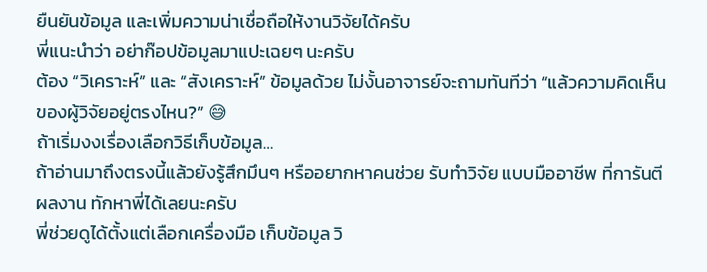ยืนยันข้อมูล และเพิ่มความน่าเชื่อถือให้งานวิจัยได้ครับ
พี่แนะนำว่า อย่าก๊อปข้อมูลมาแปะเฉยๆ นะครับ
ต้อง “วิเคราะห์” และ “สังเคราะห์” ข้อมูลด้วย ไม่งั้นอาจารย์จะถามทันทีว่า “แล้วความคิดเห็นของผู้วิจัยอยู่ตรงไหน?” 😅
ถ้าเริ่มงงเรื่องเลือกวิธีเก็บข้อมูล…
ถ้าอ่านมาถึงตรงนี้แล้วยังรู้สึกมึนๆ หรืออยากหาคนช่วย รับทำวิจัย แบบมืออาชีพ ที่การันตีผลงาน ทักหาพี่ได้เลยนะครับ
พี่ช่วยดูได้ตั้งแต่เลือกเครื่องมือ เก็บข้อมูล วิ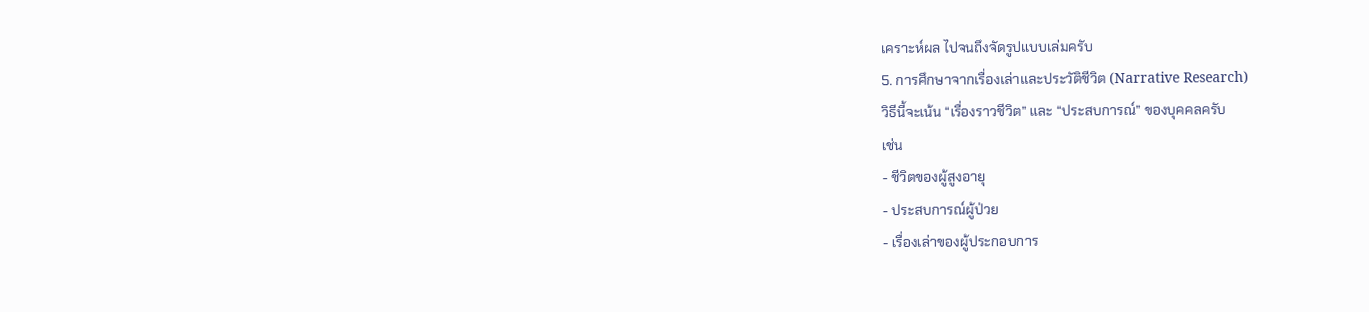เคราะห์ผล ไปจนถึงจัดรูปแบบเล่มครับ
5. การศึกษาจากเรื่องเล่าและประวัติชีวิต (Narrative Research)
วิธีนี้จะเน้น “เรื่องราวชีวิต” และ “ประสบการณ์” ของบุคคลครับ
เช่น
- ชีวิตของผู้สูงอายุ
- ประสบการณ์ผู้ป่วย
- เรื่องเล่าของผู้ประกอบการ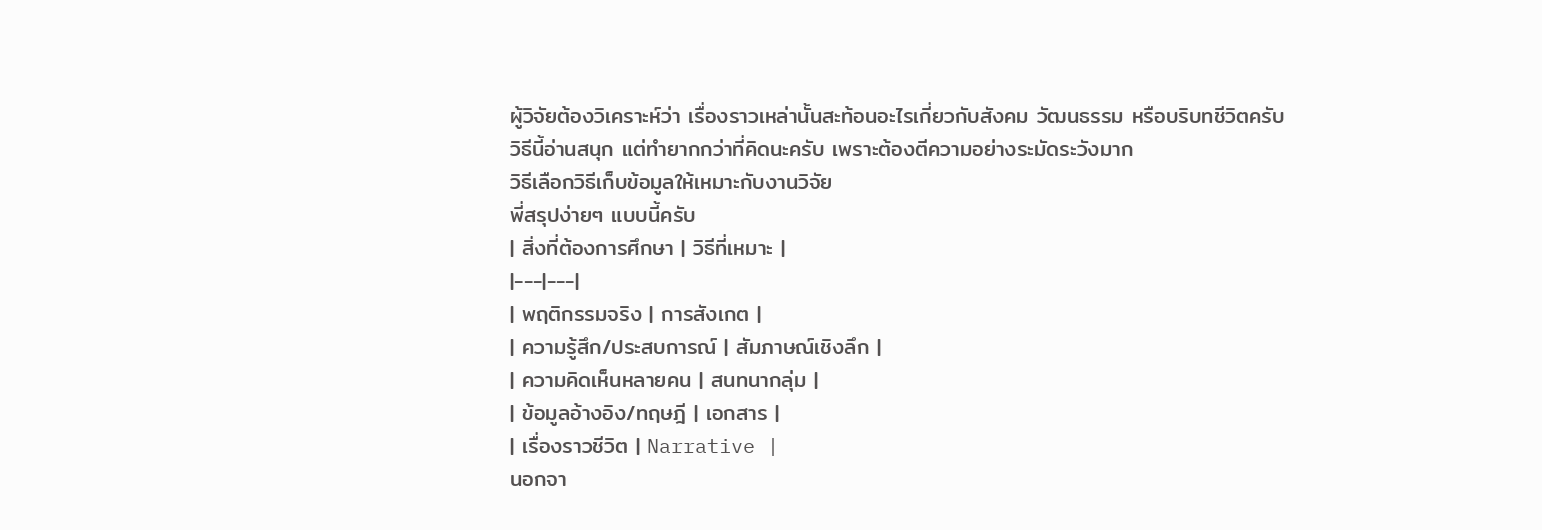ผู้วิจัยต้องวิเคราะห์ว่า เรื่องราวเหล่านั้นสะท้อนอะไรเกี่ยวกับสังคม วัฒนธรรม หรือบริบทชีวิตครับ
วิธีนี้อ่านสนุก แต่ทำยากกว่าที่คิดนะครับ เพราะต้องตีความอย่างระมัดระวังมาก
วิธีเลือกวิธีเก็บข้อมูลให้เหมาะกับงานวิจัย
พี่สรุปง่ายๆ แบบนี้ครับ
| สิ่งที่ต้องการศึกษา | วิธีที่เหมาะ |
|---|---|
| พฤติกรรมจริง | การสังเกต |
| ความรู้สึก/ประสบการณ์ | สัมภาษณ์เชิงลึก |
| ความคิดเห็นหลายคน | สนทนากลุ่ม |
| ข้อมูลอ้างอิง/ทฤษฎี | เอกสาร |
| เรื่องราวชีวิต | Narrative |
นอกจา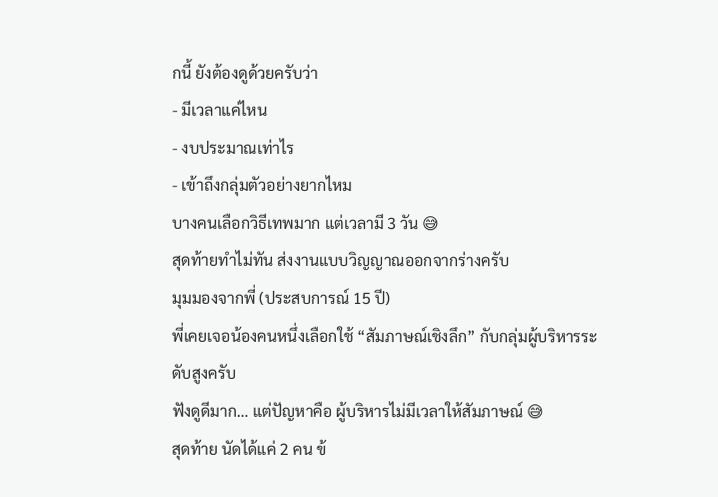กนี้ ยังต้องดูด้วยครับว่า
- มีเวลาแค่ไหน
- งบประมาณเท่าไร
- เข้าถึงกลุ่มตัวอย่างยากไหม
บางคนเลือกวิธีเทพมาก แต่เวลามี 3 วัน 😅
สุดท้ายทำไม่ทัน ส่งงานแบบวิญญาณออกจากร่างครับ
มุมมองจากพี่ (ประสบการณ์ 15 ปี)
พี่เคยเจอน้องคนหนึ่งเลือกใช้ “สัมภาษณ์เชิงลึก” กับกลุ่มผู้บริหารระดับสูงครับ
ฟังดูดีมาก… แต่ปัญหาคือ ผู้บริหารไม่มีเวลาให้สัมภาษณ์ 😅
สุดท้าย นัดได้แค่ 2 คน ข้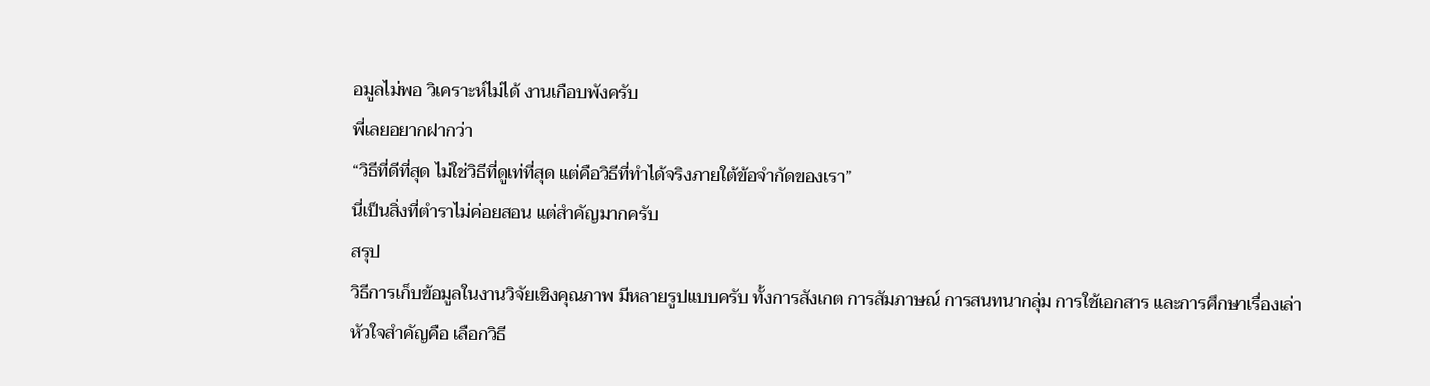อมูลไม่พอ วิเคราะห์ไม่ได้ งานเกือบพังครับ
พี่เลยอยากฝากว่า
“วิธีที่ดีที่สุด ไม่ใช่วิธีที่ดูเท่ที่สุด แต่คือวิธีที่ทำได้จริงภายใต้ข้อจำกัดของเรา”
นี่เป็นสิ่งที่ตำราไม่ค่อยสอน แต่สำคัญมากครับ
สรุป
วิธีการเก็บข้อมูลในงานวิจัยเชิงคุณภาพ มีหลายรูปแบบครับ ทั้งการสังเกต การสัมภาษณ์ การสนทนากลุ่ม การใช้เอกสาร และการศึกษาเรื่องเล่า
หัวใจสำคัญคือ เลือกวิธี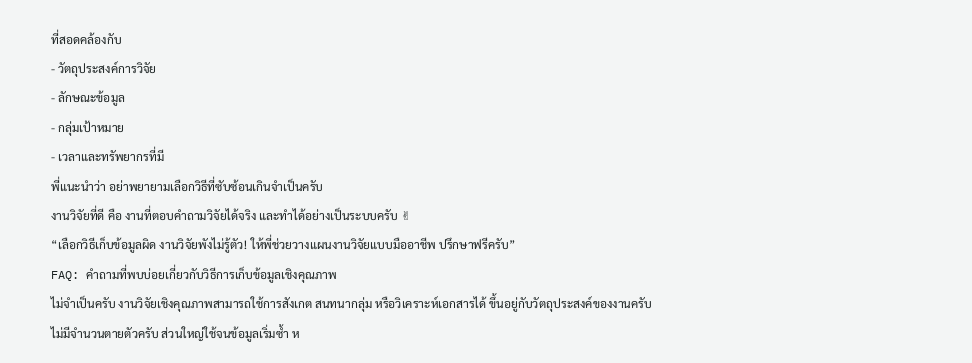ที่สอดคล้องกับ
- วัตถุประสงค์การวิจัย
- ลักษณะข้อมูล
- กลุ่มเป้าหมาย
- เวลาและทรัพยากรที่มี
พี่แนะนำว่า อย่าพยายามเลือกวิธีที่ซับซ้อนเกินจำเป็นครับ
งานวิจัยที่ดี คือ งานที่ตอบคำถามวิจัยได้จริง และทำได้อย่างเป็นระบบครับ ✌
“เลือกวิธีเก็บข้อมูลผิด งานวิจัยพังไม่รู้ตัว! ให้พี่ช่วยวางแผนงานวิจัยแบบมืออาชีพ ปรึกษาฟรีครับ”
FAQ: คำถามที่พบบ่อยเกี่ยวกับวิธีการเก็บข้อมูลเชิงคุณภาพ
ไม่จำเป็นครับ งานวิจัยเชิงคุณภาพสามารถใช้การสังเกต สนทนากลุ่ม หรือวิเคราะห์เอกสารได้ ขึ้นอยู่กับวัตถุประสงค์ของงานครับ
ไม่มีจำนวนตายตัวครับ ส่วนใหญ่ใช้จนข้อมูลเริ่มซ้ำ ห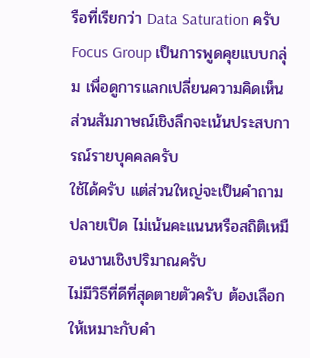รือที่เรียกว่า Data Saturation ครับ
Focus Group เป็นการพูดคุยแบบกลุ่ม เพื่อดูการแลกเปลี่ยนความคิดเห็น ส่วนสัมภาษณ์เชิงลึกจะเน้นประสบการณ์รายบุคคลครับ
ใช้ได้ครับ แต่ส่วนใหญ่จะเป็นคำถามปลายเปิด ไม่เน้นคะแนนหรือสถิติเหมือนงานเชิงปริมาณครับ
ไม่มีวิธีที่ดีที่สุดตายตัวครับ ต้องเลือกให้เหมาะกับคำ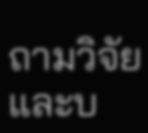ถามวิจัยและบ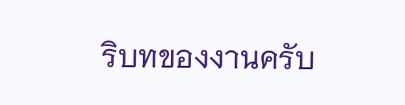ริบทของงานครับ